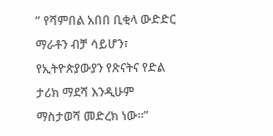” የሻምበል አበበ ቢቂላ ውድድር ማራቶን ብቻ ሳይሆን፣ የኢትዮጵያውያን የጽናትና የድል ታሪክ ማደሻ እንዲሁም ማስታወሻ መድረክ ነው።”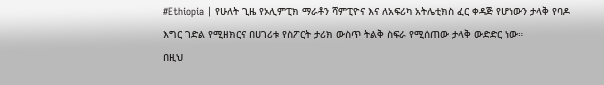#Ethiopia | የሁለት ጊዜ የኦሊምፒክ ማራቶን ሻምፒዮና እና ለአፍሪካ አትሌቲክስ ፈር ቀዳጅ የሆነውን ታላቅ የባዶ እግር ገድል የሚዘክርና በሀገሪቱ የስፖርት ታሪክ ውስጥ ትልቅ ስፍራ የሚሰጠው ታላቅ ውድድር ነው።
በዚህ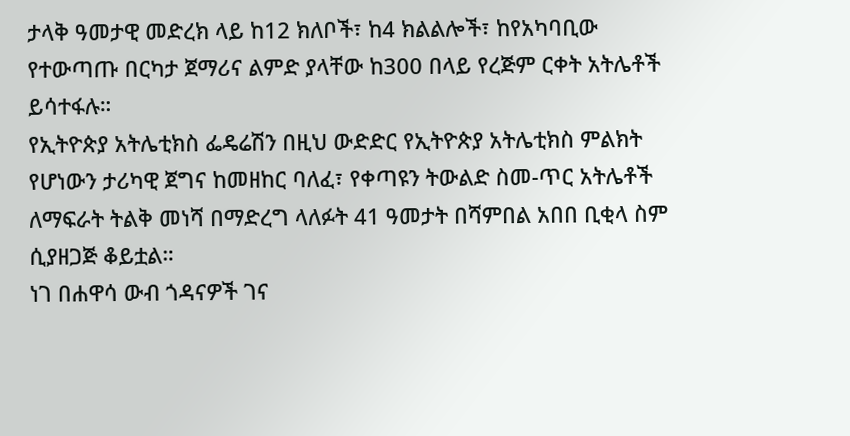ታላቅ ዓመታዊ መድረክ ላይ ከ12 ክለቦች፣ ከ4 ክልልሎች፣ ከየአካባቢው የተውጣጡ በርካታ ጀማሪና ልምድ ያላቸው ከ300 በላይ የረጅም ርቀት አትሌቶች ይሳተፋሉ።
የኢትዮጵያ አትሌቲክስ ፌዴሬሽን በዚህ ውድድር የኢትዮጵያ አትሌቲክስ ምልክት የሆነውን ታሪካዊ ጀግና ከመዘከር ባለፈ፣ የቀጣዩን ትውልድ ስመ-ጥር አትሌቶች ለማፍራት ትልቅ መነሻ በማድረግ ላለፉት 41 ዓመታት በሻምበል አበበ ቢቂላ ስም ሲያዘጋጅ ቆይቷል።
ነገ በሐዋሳ ውብ ጎዳናዎች ገና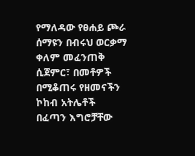የማለዳው የፀሐይ ጮራ ሰማዩን በብሩህ ወርቃማ ቀለም መፈንጠቅ ሲጀምር፣ በመቶዎች በሚቆጠሩ የዘመናችን ኮከብ አትሌቶች በፈጣን እግሮቻቸው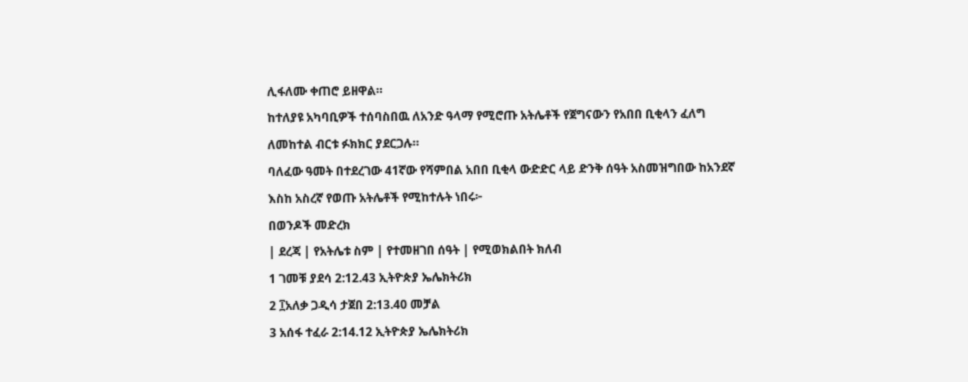ሊፋለሙ ቀጠሮ ይዘዋል።
ከተለያዩ አካባቢዎች ተሰባስበዉ ለአንድ ዓላማ የሚሮጡ አትሌቶች የጀግናውን የአበበ ቢቂላን ፈለግ ለመከተል ብርቱ ፉክክር ያደርጋሉ።
ባለፈው ዓመት በተደረገው 41ኛው የሻምበል አበበ ቢቂላ ውድድር ላይ ድንቅ ሰዓት አስመዝግበው ከአንደኛ እስከ አስረኛ የወጡ አትሌቶች የሚከተሉት ነበሩ፦
በወንዶች መድረክ
| ደረጃ | የአትሌቱ ስም | የተመዘገበ ሰዓት | የሚወክልበት ክለብ
1 ገመቹ ያደሳ 2:12.43 ኢትዮጵያ ኤሌክትሪክ
2 ፲አለቃ ጋዲሳ ታጀበ 2:13.40 መቻል
3 አሰፋ ተፈራ 2:14.12 ኢትዮጵያ ኤሌክትሪክ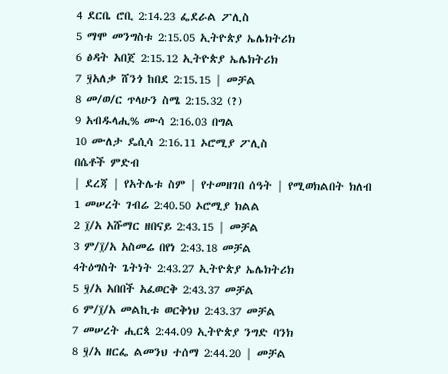4 ደርቤ ሮቢ 2:14.23 ፌደራል ፖሊስ
5 ማሞ መንግስቱ 2:15.05 ኢትዮጵያ ኤሌክትሪክ
6 ፅዳት አበጀ 2:15.12 ኢትዮጵያ ኤሌክትሪክ
7 ፶አለቃ ሸንጎ ከበደ 2:15.15 | መቻል
8 መ/ወ/ር ጥላሁን ስሜ 2:15.32 (?)
9 አብዱላሒ% ሙሳ 2:16.03 በግል
10 ሙለታ ዴሲሳ 2:16.11 ኦሮሚያ ፖሊስ
በሴቶች ምድብ
| ደረጃ | የአትሌቱ ስም | የተመዘገበ ሰዓት | የሚወክልበት ክለብ
1 መሠረት ገብሬ 2:40.50 ኦሮሚያ ክልል
2 ፲/አ አሹማር ዘበናይ 2:43.15 | መቻል
3 ም/፲/አ አስመሬ በየነ 2:43.18 መቻል
4ትዕግስት ጌትነት 2:43.27 ኢትዮጵያ ኤሌክትሪክ
5 ፶/አ አበበች አፈወርቅ 2:43.37 መቻል
6 ም/፲/አ መልኪቱ ወርቅነህ 2:43.37 መቻል
7 መሠረት ሒርጳ 2:44.09 ኢትዮጵያ ንግድ ባንክ
8 ፶/አ ዘርፌ ልመንህ ተሰማ 2:44.20 | መቻል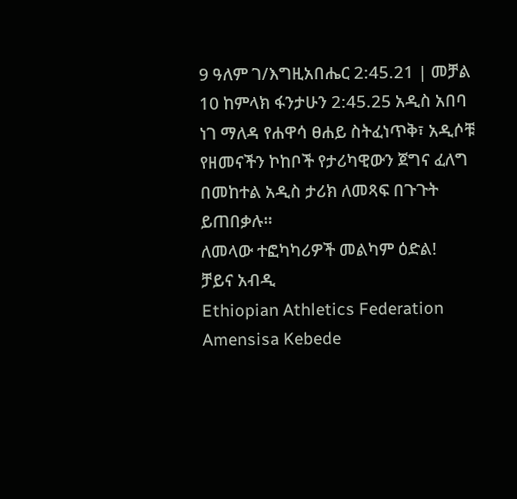9 ዓለም ገ/እግዚአበሔር 2:45.21 | መቻል
10 ከምላክ ፋንታሁን 2:45.25 አዲስ አበባ
ነገ ማለዳ የሐዋሳ ፀሐይ ስትፈነጥቅ፣ አዲሶቹ የዘመናችን ኮከቦች የታሪካዊውን ጀግና ፈለግ በመከተል አዲስ ታሪክ ለመጻፍ በጉጉት ይጠበቃሉ።
ለመላው ተፎካካሪዎች መልካም ዕድል!
ቻይና አብዲ
Ethiopian Athletics Federation Amensisa Kebede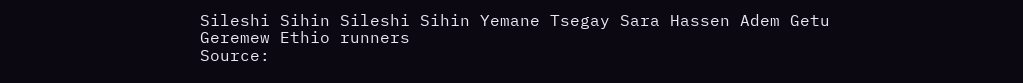Sileshi Sihin Sileshi Sihin Yemane Tsegay Sara Hassen Adem Getu Geremew Ethio runners
Source: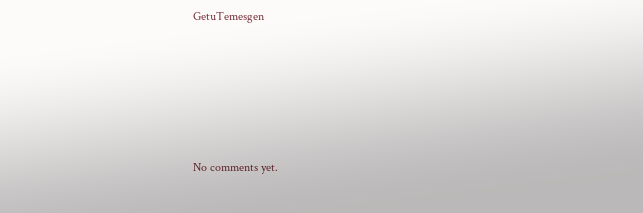GetuTemesgen









No comments yet.